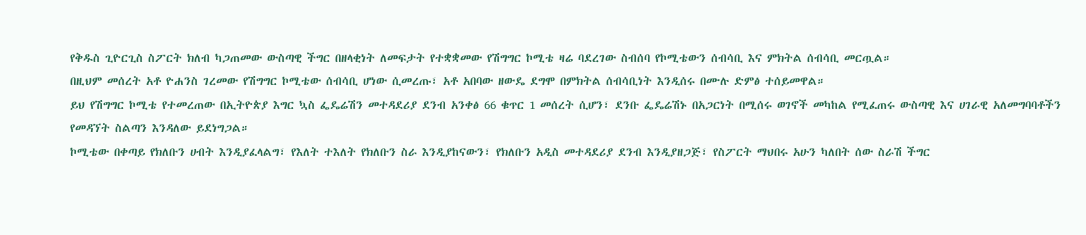የቅዱስ ጊዮርጊስ ስፖርት ክለብ ካጋጠመው ውስጣዊ ችግር በዘላቂነት ለመፍታት የተቋቋመው የሽግግር ኮሚቴ ዛሬ ባደረገው ስብሰባ የኮሚቴውን ሰብሳቢ እና ምክትል ሰብሳቢ መርጧል።
በዚህም መሰረት አቶ ዮሐንስ ገረመው የሽግግር ኮሚቴው ሰብሳቢ ሆነው ሲመረጡ፣ አቶ አበባው ዘውዴ ደግሞ በምክትል ሰብሳቢነት እንዲሰሩ በሙሉ ድምፅ ተሰይመዋል።
ይህ የሽግግር ኮሚቴ የተመረጠው በኢትዮጵያ እግር ኳስ ፌዴሬሽን መተዳደሪያ ደንብ አንቀፅ 66 ቁጥር 1 መሰረት ሲሆን፣ ደንቡ ፌዴሬሽኑ በአጋርነት በሚሰሩ ወገኖች መካከል የሚፈጠሩ ውስጣዊ እና ሀገራዊ አለመግባባቶችን የመዳኘት ስልጣን እንዳለው ይደነግጋል።
ኮሚቴው በቀጣይ የክለቡን ሀብት እንዲያፈላልግ፣ የእለት ተእለት የክለቡን ስራ እንዲያከናውን፣ የክለቡን አዲስ መተዳደሪያ ደንብ እንዲያዘጋጅ፣ የስፖርት ማህበሩ አሁን ካለበት ሰው ስራሽ ችግር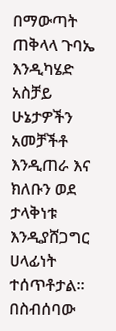በማውጣት ጠቅላላ ጉባኤ እንዲካሄድ አስቻይ ሁኔታዎችን አመቻችቶ እንዲጠራ እና ክለቡን ወደ ታላቅነቱ እንዲያሸጋግር ሀላፊነት ተሰጥቶታል።
በስብሰባው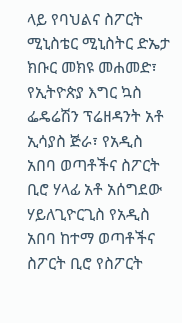ላይ የባህልና ስፖርት ሚኒስቴር ሚኒስትር ድኤታ ክቡር መክዩ መሐመድ፣ የኢትዮጵያ እግር ኳስ ፌዴሬሽን ፕሬዘዳንት አቶ ኢሳያስ ጅራ፣ የአዲስ አበባ ወጣቶችና ስፖርት ቢሮ ሃላፊ አቶ አሰግደው ሃይለጊዮርጊስ የአዲስ አበባ ከተማ ወጣቶችና ስፖርት ቢሮ የስፖርት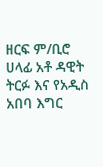ዘርፍ ም/ቢሮ ሀላፊ አቶ ዳዊት ትርፉ እና የአዲስ አበባ እግር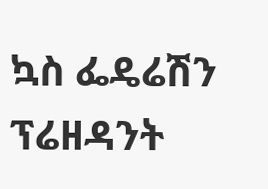ኳስ ፌዴሬሽን ፕሬዘዳንት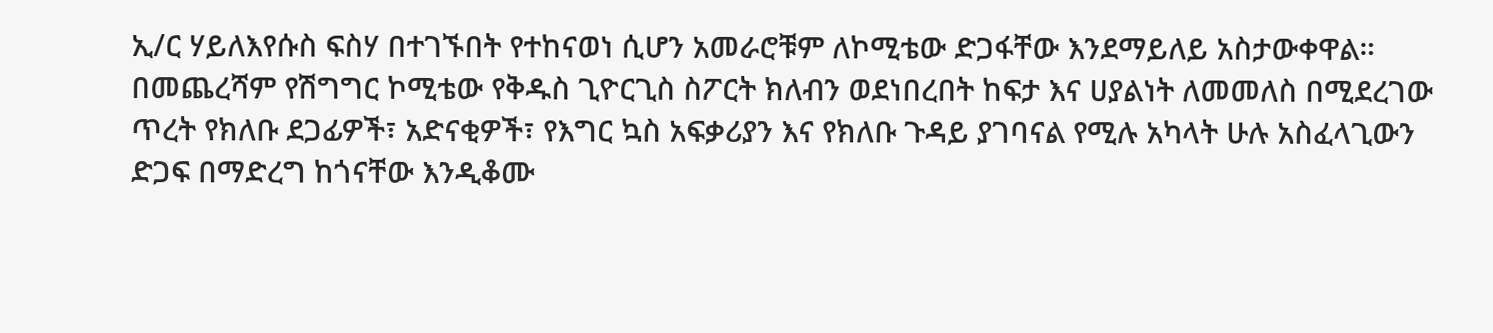ኢ/ር ሃይለእየሱስ ፍስሃ በተገኙበት የተከናወነ ሲሆን አመራሮቹም ለኮሚቴው ድጋፋቸው እንደማይለይ አስታውቀዋል።
በመጨረሻም የሽግግር ኮሚቴው የቅዱስ ጊዮርጊስ ስፖርት ክለብን ወደነበረበት ከፍታ እና ሀያልነት ለመመለስ በሚደረገው ጥረት የክለቡ ደጋፊዎች፣ አድናቂዎች፣ የእግር ኳስ አፍቃሪያን እና የክለቡ ጉዳይ ያገባናል የሚሉ አካላት ሁሉ አስፈላጊውን ድጋፍ በማድረግ ከጎናቸው እንዲቆሙ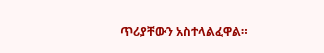ጥሪያቸውን አስተላልፈዋል።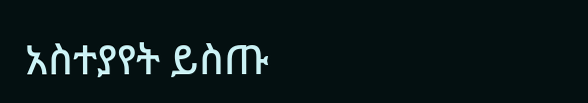አስተያየት ይስጡ